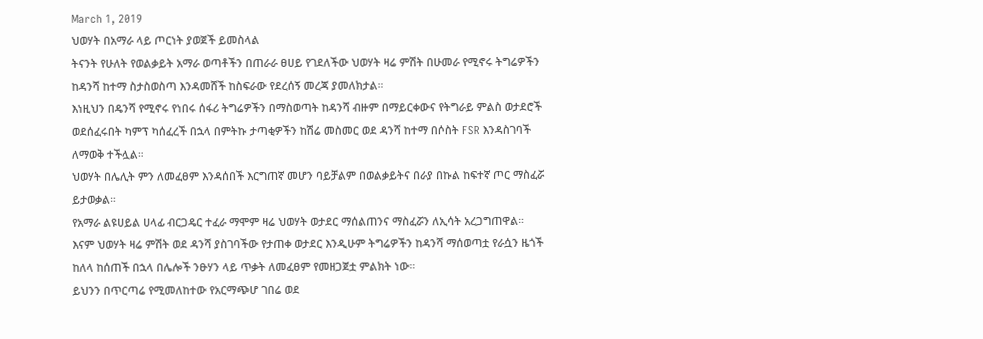March 1, 2019
ህወሃት በአማራ ላይ ጦርነት ያወጀች ይመስላል
ትናንት የሁለት የወልቃይት አማራ ወጣቶችን በጠራራ ፀሀይ የገደለችው ህወሃት ዛሬ ምሽት በሁመራ የሚኖሩ ትግሬዎችን ከዳንሻ ከተማ ስታስወስጣ እንዳመሸች ከስፍራው የደረሰኝ መረጃ ያመለክታል።
እነዚህን በዴንሻ የሚኖሩ የነበሩ ሰፋሪ ትግሬዎችን በማስወጣት ከዳንሻ ብዙም በማይርቀውና የትግራይ ምልስ ወታደሮች ወደሰፈሩበት ካምፕ ካሰፈረች በኋላ በምትኩ ታጣቂዎችን ከሽሬ መስመር ወደ ዳንሻ ከተማ በሶስት FSR እንዳስገባች ለማወቅ ተችሏል።
ህወሃት በሌሊት ምን ለመፈፀም እንዳሰበች እርግጠኛ መሆን ባይቻልም በወልቃይትና በራያ በኩል ከፍተኛ ጦር ማስፈሯ ይታወቃል።
የአማራ ልዩሀይል ሀላፊ ብርጋዴር ተፈራ ማሞም ዛሬ ህወሃት ወታደር ማሰልጠንና ማስፈሯን ለኢሳት አረጋግጠዋል።
እናም ህወሃት ዛሬ ምሽት ወደ ዳንሻ ያስገባችው የታጠቀ ወታደር እንዲሁም ትግሬዎችን ከዳንሻ ማሰወጣቷ የራሷን ዜጎች ከለላ ከሰጠች በኋላ በሌሎች ንፁሃን ላይ ጥቃት ለመፈፀም የመዘጋጀቷ ምልክት ነው።
ይህንን በጥርጣሬ የሚመለከተው የአርማጭሆ ገበሬ ወደ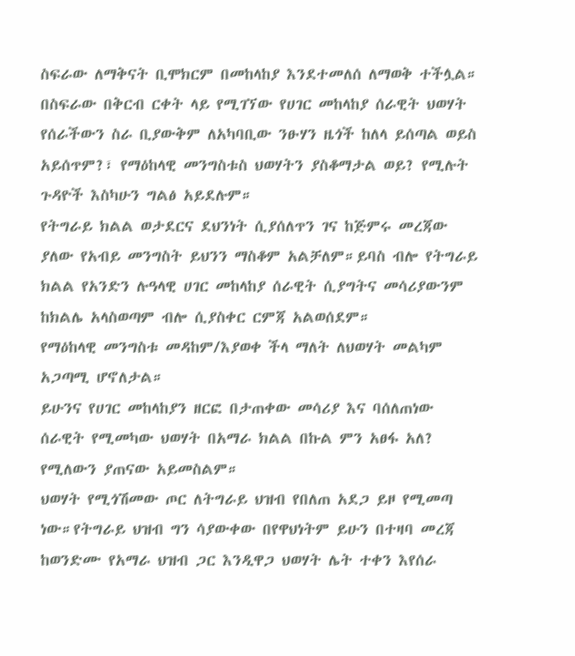ስፍራው ለማቅናት ቢሞክርም በመከላከያ እንደተመለሰ ለማወቅ ተችሏል።
በስፍራው በቅርብ ርቀት ላይ የሚገኘው የሀገር መከላከያ ሰራዊት ህወሃት የሰራችውን ስራ ቢያውቅም ለአካባቢው ንፁሃን ዜጎች ከለላ ይሰጣል ወይስ አይሰጥም?፣ የማዕከላዊ መንግስቱስ ህወሃትን ያስቆማታል ወይ? የሚሉት ጉዳዮች እስካሁን ግልፅ አይደሉም።
የትግራይ ክልል ወታደርና ደህንነት ሲያሰለጥን ገና ከጅምሩ መረጃው ያለው የአብይ መንግስት ይህንን ማስቆም አልቻለም።ይባስ ብሎ የትግራይ ክልል የአንድን ሉዓላዊ ሀገር መከላከያ ሰራዊት ሲያግትና መሳሪያውንም ከክልሌ አላስወጣም ብሎ ሲያስቀር ርምጃ አልወሰደም።
የማዕከላዊ መንግስቱ መዳከም/እያወቀ ችላ ማለት ለህወሃት መልካም አጋጣሚ ሆኖለታል።
ይሁንና የሀገር መከላከያን ዘርፎ በታጠቀው መሳሪያ እና ባሰለጠነው ሰራዊት የሚመካው ህወሃት በአማራ ክልል በኩል ምን አፀፋ አለ? የሚለውን ያጠናው አይመስልም።
ህወሃት የሚጎሽመው ጦር ለትግራይ ህዝብ የበለጠ አደጋ ይዞ የሚመጣ ነው።የትግራይ ህዝብ ግን ሳያውቀው በየዋህነትም ይሁን በተዛባ መረጃ ከወንድሙ የአማራ ህዝብ ጋር እንዲዋጋ ህወሃት ሌት ተቀን እየሰራ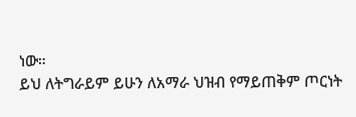ነው።
ይህ ለትግራይም ይሁን ለአማራ ህዝብ የማይጠቅም ጦርነት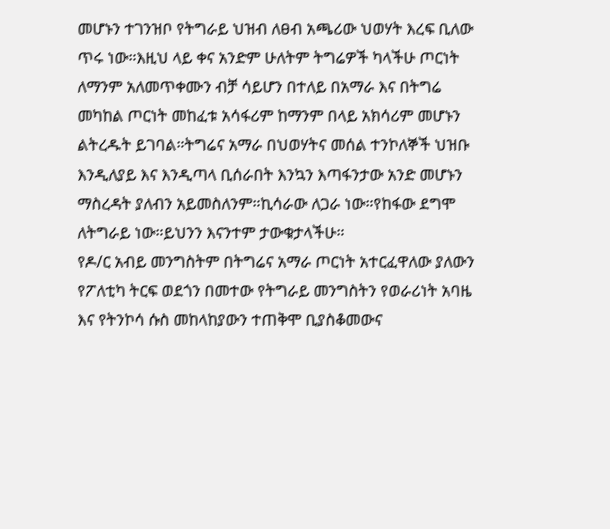መሆኑን ተገንዝቦ የትግራይ ህዝብ ለፀብ አጫሪው ህወሃት እረፍ ቢለው ጥሩ ነው።እዚህ ላይ ቀና አንድም ሁለትም ትግሬዎች ካላችሁ ጦርነት ለማንም አለመጥቀሙን ብቻ ሳይሆን በተለይ በአማራ እና በትግሬ መካከል ጦርነት መከፈቱ አሳፋሪም ከማንም በላይ አክሳሪም መሆኑን ልትረዱት ይገባል።ትግሬና አማራ በህወሃትና መሰል ተንኮለኞች ህዝቡ እንዲለያይ እና እንዲጣላ ቢሰራበት እንኳን እጣፋንታው አንድ መሆኑን ማስረዳት ያለብን አይመስለንም።ኪሳራው ለጋራ ነው።የከፋው ደግሞ ለትግራይ ነው።ይህንን እናንተም ታውቁታላችሁ።
የዶ/ር አብይ መንግስትም በትግሬና አማራ ጦርነት አተርፈዋለው ያለውን የፖለቲካ ትርፍ ወደጎን በመተው የትግራይ መንግስትን የወራሪነት አባዜ እና የትንኮሳ ሱስ መከላከያውን ተጠቅሞ ቢያስቆመውና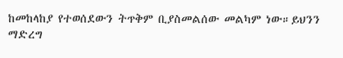ከመከላከያ የተወሰደውን ትጥቅም ቢያስመልሰው መልካም ነው።ይህንን ማድረግ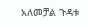አለመቻል ጉዳቱ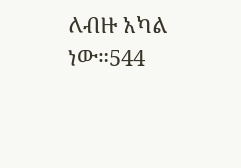ለብዙ አካል ነው።544